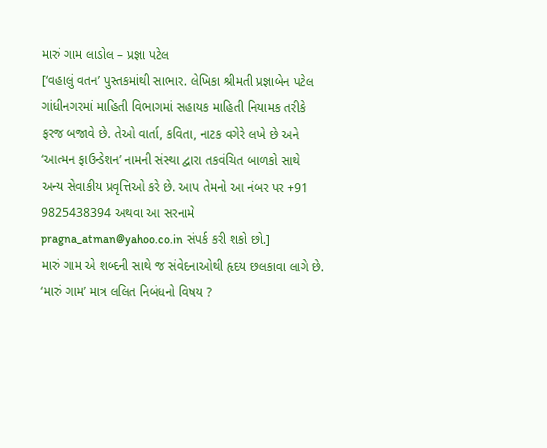મારું ગામ લાડોલ – પ્રજ્ઞા પટેલ
[‘વહાલું વતન’ પુસ્તકમાંથી સાભાર. લેખિકા શ્રીમતી પ્રજ્ઞાબેન પટેલ ગાંધીનગરમાં માહિતી વિભાગમાં સહાયક માહિતી નિયામક તરીકે ફરજ બજાવે છે. તેઓ વાર્તા, કવિતા, નાટક વગેરે લખે છે અને ‘આત્મન ફાઉન્ડેશન’ નામની સંસ્થા દ્વારા તકવંચિત બાળકો સાથે અન્ય સેવાકીય પ્રવૃત્તિઓ કરે છે. આપ તેમનો આ નંબર પર +91 9825438394 અથવા આ સરનામે pragna_atman@yahoo.co.in સંપર્ક કરી શકો છો.]
મારું ગામ એ શબ્દની સાથે જ સંવેદનાઓથી હૃદય છલકાવા લાગે છે. ‘મારું ગામ’ માત્ર લલિત નિબંધનો વિષય ?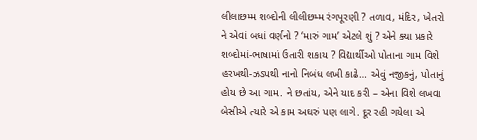લીલાછમ્મ શબ્દોની લીલીછમ્મ રંગપૂરણી ? તળાવ, મંદિર, ખેતરો ને એવાં બધાં વર્ણનો ? ‘મારું ગામ’ એટલે શું ? એને ક્યા પ્રકારે શબ્દોમાં-ભાષામાં ઉતારી શકાય ? વિદ્યાર્થીઓ પોતાના ગામ વિશે હરખથી-ઝડપથી નાનો નિબંધ લખી કાઢે… એવું નજીકનું, પોતાનું હોય છે આ ગામ. ને છતાંય, એને યાદ કરી – એના વિશે લખવા બેસીએ ત્યારે એ કામ અઘરું પણ લાગે. દૂર રહી ગયેલા એ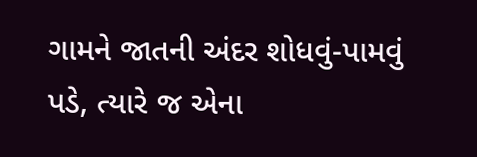ગામને જાતની અંદર શોધવું-પામવું પડે, ત્યારે જ એના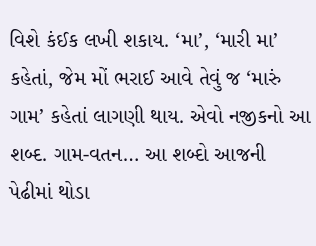વિશે કંઈક લખી શકાય. ‘મા’, ‘મારી મા’ કહેતાં, જેમ મોં ભરાઈ આવે તેવું જ ‘મારું ગામ’ કહેતાં લાગણી થાય. એવો નજીકનો આ શબ્દ. ગામ-વતન… આ શબ્દો આજની પેઢીમાં થોડા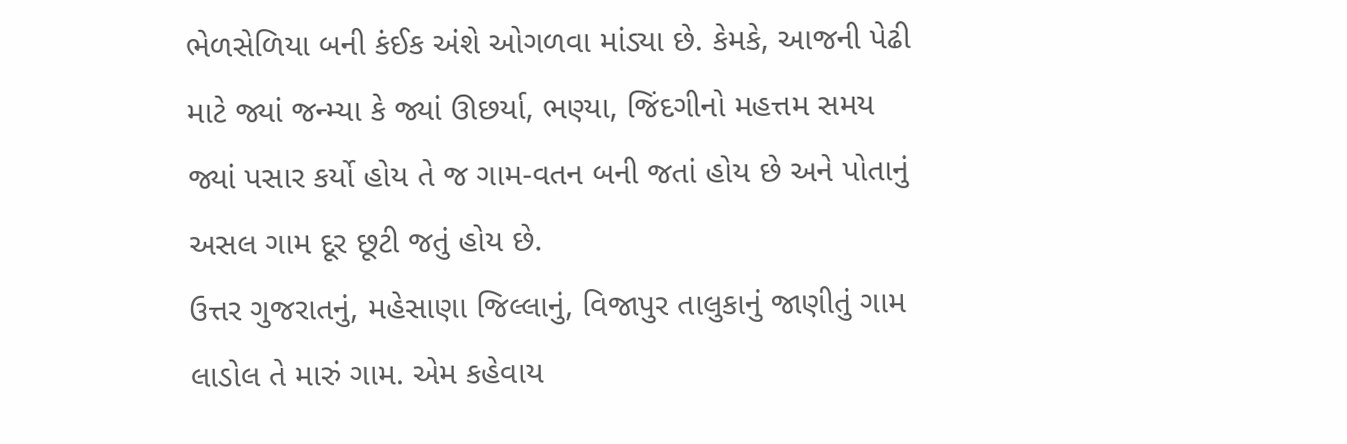ભેળસેળિયા બની કંઈક અંશે ઓગળવા માંડ્યા છે. કેમકે, આજની પેઢી માટે જ્યાં જન્મ્યા કે જ્યાં ઊછર્યા, ભણ્યા, જિંદગીનો મહત્તમ સમય જ્યાં પસાર કર્યો હોય તે જ ગામ-વતન બની જતાં હોય છે અને પોતાનું અસલ ગામ દૂર છૂટી જતું હોય છે.
ઉત્તર ગુજરાતનું, મહેસાણા જિલ્લાનું, વિજાપુર તાલુકાનું જાણીતું ગામ લાડોલ તે મારું ગામ. એમ કહેવાય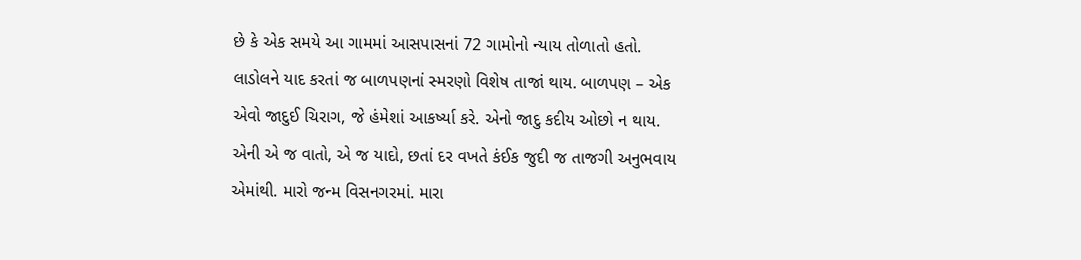છે કે એક સમયે આ ગામમાં આસપાસનાં 72 ગામોનો ન્યાય તોળાતો હતો. લાડોલને યાદ કરતાં જ બાળપણનાં સ્મરણો વિશેષ તાજાં થાય. બાળપણ – એક એવો જાદુઈ ચિરાગ, જે હંમેશાં આકર્ષ્યા કરે. એનો જાદુ કદીય ઓછો ન થાય. એની એ જ વાતો, એ જ યાદો, છતાં દર વખતે કંઈક જુદી જ તાજગી અનુભવાય એમાંથી. મારો જન્મ વિસનગરમાં. મારા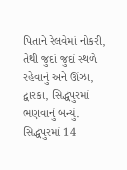પિતાને રેલવેમાં નોકરી, તેથી જુદાં જુદાં સ્થળે રહેવાનું અને ઊંઝા, દ્વારકા, સિદ્ધપુરમાં ભણવાનું બન્યું. સિદ્ધપુરમાં 14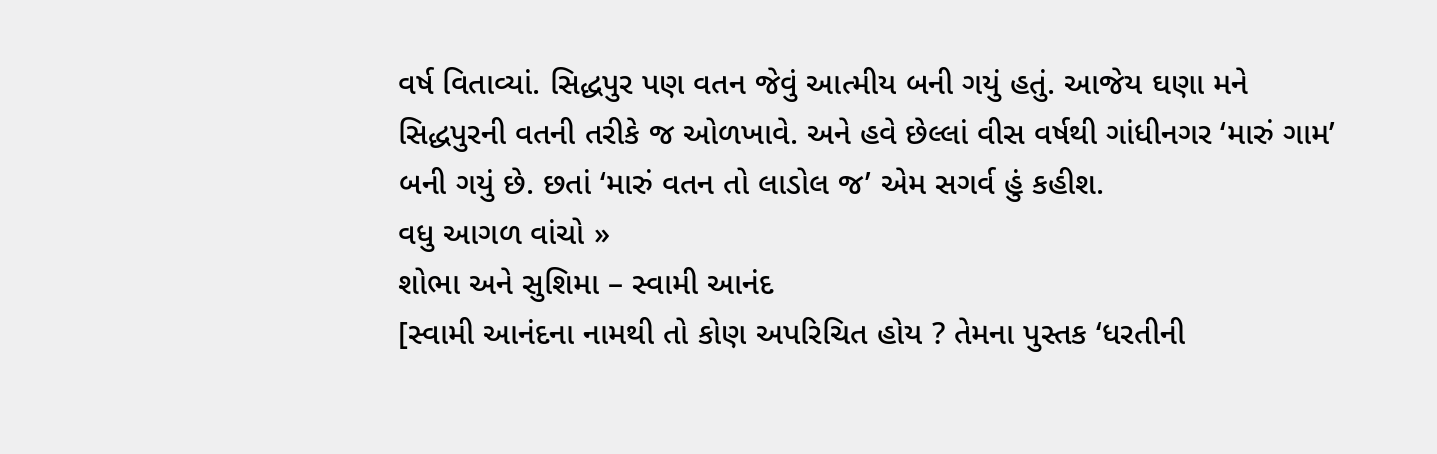વર્ષ વિતાવ્યાં. સિદ્ધપુર પણ વતન જેવું આત્મીય બની ગયું હતું. આજેય ઘણા મને સિદ્ધપુરની વતની તરીકે જ ઓળખાવે. અને હવે છેલ્લાં વીસ વર્ષથી ગાંધીનગર ‘મારું ગામ’ બની ગયું છે. છતાં ‘મારું વતન તો લાડોલ જ’ એમ સગર્વ હું કહીશ.
વધુ આગળ વાંચો »
શોભા અને સુશિમા – સ્વામી આનંદ
[સ્વામી આનંદના નામથી તો કોણ અપરિચિત હોય ? તેમના પુસ્તક ‘ધરતીની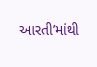આરતી’માંથી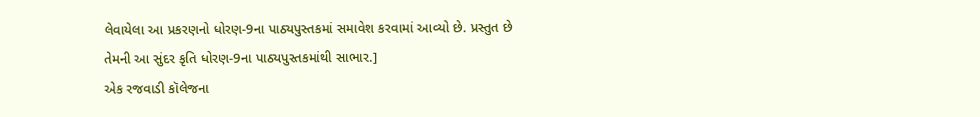લેવાયેલા આ પ્રકરણનો ધોરણ-9ના પાઠ્યપુસ્તકમાં સમાવેશ કરવામાં આવ્યો છે. પ્રસ્તુત છે તેમની આ સુંદર કૃતિ ધોરણ-9ના પાઠ્યપુસ્તકમાંથી સાભાર.]
એક રજવાડી કૉલેજના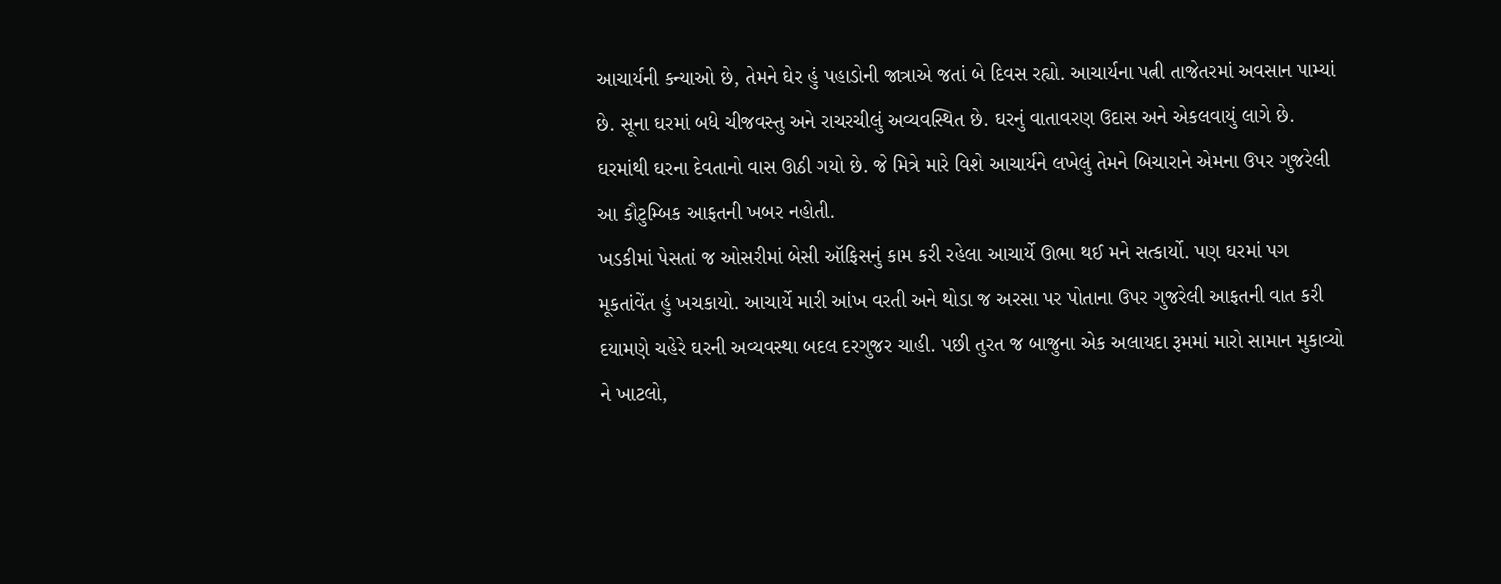આચાર્યની કન્યાઓ છે, તેમને ઘેર હું પહાડોની જાત્રાએ જતાં બે દિવસ રહ્યો. આચાર્યના પત્ની તાજેતરમાં અવસાન પામ્યાં છે. સૂના ઘરમાં બધે ચીજવસ્તુ અને રાચરચીલું અવ્યવસ્થિત છે. ઘરનું વાતાવરણ ઉદાસ અને એકલવાયું લાગે છે. ઘરમાંથી ઘરના દેવતાનો વાસ ઊઠી ગયો છે. જે મિત્રે મારે વિશે આચાર્યને લખેલું તેમને બિચારાને એમના ઉપર ગુજરેલી આ કૌટુમ્બિક આફતની ખબર નહોતી.
ખડકીમાં પેસતાં જ ઓસરીમાં બેસી ઑફિસનું કામ કરી રહેલા આચાર્યે ઊભા થઈ મને સત્કાર્યો. પણ ઘરમાં પગ મૂકતાંવેંત હું ખચકાયો. આચાર્યે મારી આંખ વરતી અને થોડા જ અરસા પર પોતાના ઉપર ગુજરેલી આફતની વાત કરી દયામણે ચહેરે ઘરની અવ્યવસ્થા બદલ દરગુજર ચાહી. પછી તુરત જ બાજુના એક અલાયદા રૂમમાં મારો સામાન મુકાવ્યો ને ખાટલો,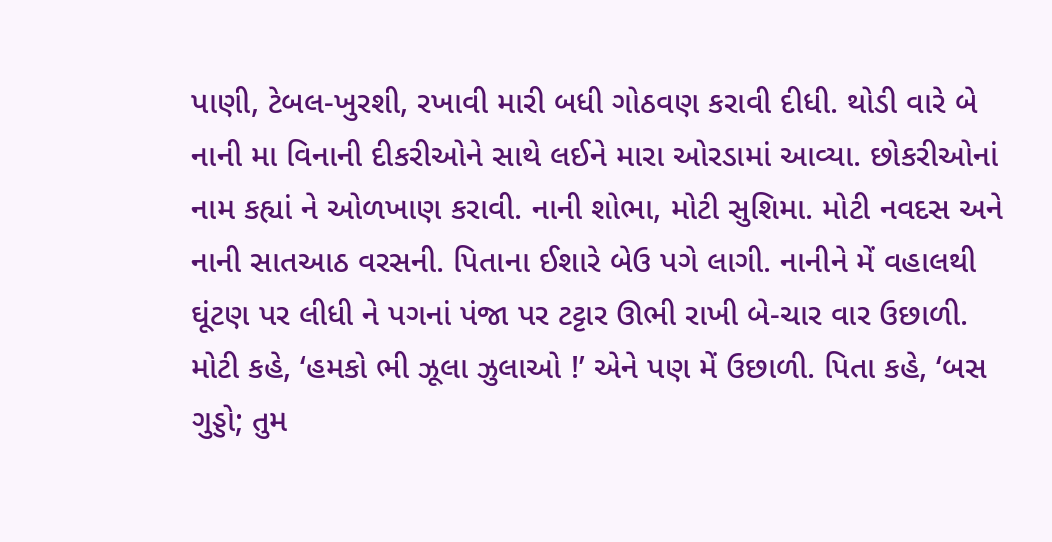પાણી, ટેબલ-ખુરશી, રખાવી મારી બધી ગોઠવણ કરાવી દીધી. થોડી વારે બે નાની મા વિનાની દીકરીઓને સાથે લઈને મારા ઓરડામાં આવ્યા. છોકરીઓનાં નામ કહ્યાં ને ઓળખાણ કરાવી. નાની શોભા, મોટી સુશિમા. મોટી નવદસ અને નાની સાતઆઠ વરસની. પિતાના ઈશારે બેઉ પગે લાગી. નાનીને મેં વહાલથી ઘૂંટણ પર લીધી ને પગનાં પંજા પર ટટ્ટાર ઊભી રાખી બે-ચાર વાર ઉછાળી. મોટી કહે, ‘હમકો ભી ઝૂલા ઝુલાઓ !’ એને પણ મેં ઉછાળી. પિતા કહે, ‘બસ ગુડ્ડો; તુમ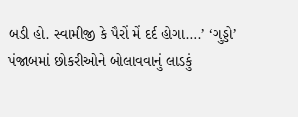બડી હો. સ્વામીજી કે પૈરોં મેં દર્દ હોગા….’ ‘ગુડ્ડો’ પંજાબમાં છોકરીઓને બોલાવવાનું લાડકું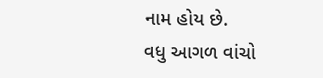નામ હોય છે.
વધુ આગળ વાંચો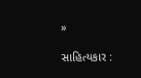»

સાહિત્યકાર :